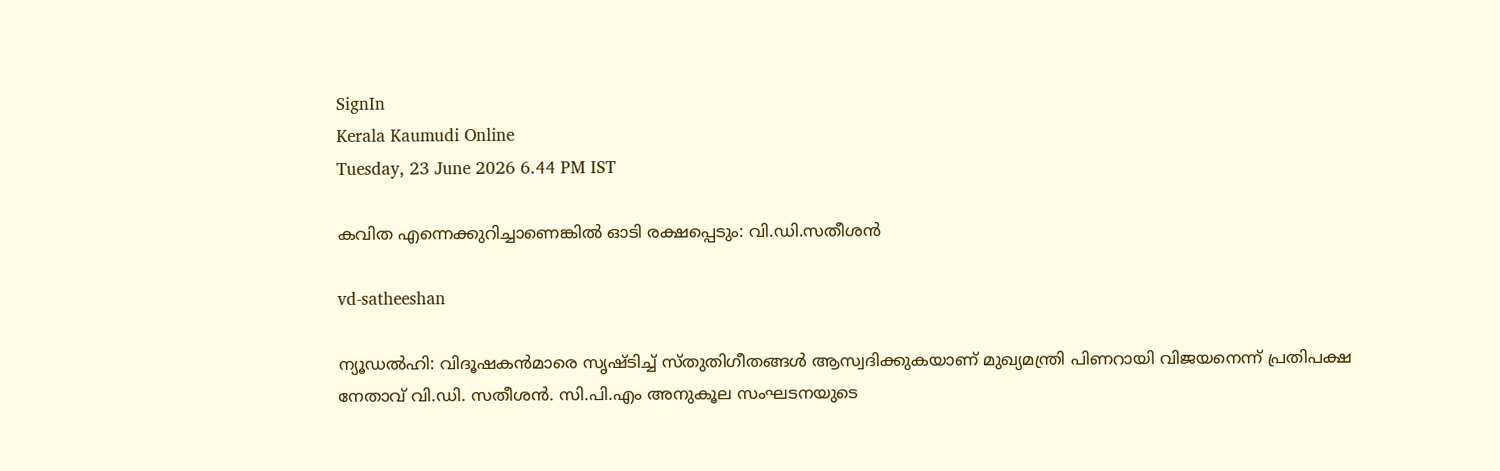SignIn
Kerala Kaumudi Online
Tuesday, 23 June 2026 6.44 PM IST

കവിത എന്നെക്കുറിച്ചാണെങ്കിൽ ഓടി രക്ഷപ്പെടും: വി.ഡി.സതീശൻ

vd-satheeshan

ന്യൂഡൽഹി: വിദൂഷകൻമാരെ സൃഷ‌്ടിച്ച് സ്തുതിഗീതങ്ങൾ ആസ്വദിക്കുകയാണ് മുഖ്യമന്ത്രി പിണറായി വിജയനെന്ന് പ്രതിപക്ഷ നേതാവ് വി.ഡി. സതീശൻ. സി.പി.എം അനുകൂല സംഘടനയുടെ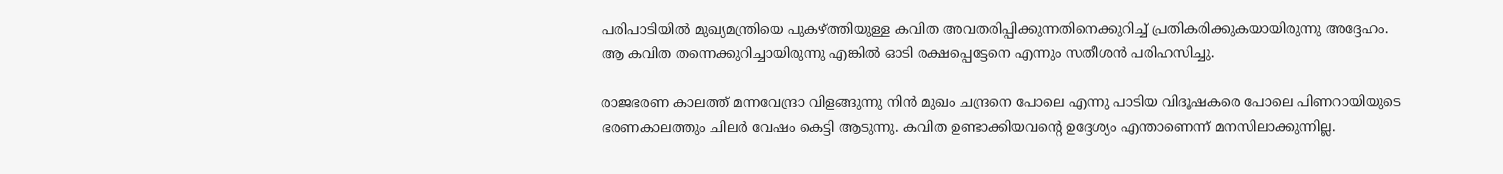പരിപാടിയിൽ മുഖ്യമന്ത്രിയെ പുകഴ്‌ത്തിയുള്ള കവിത അവതരിപ്പിക്കുന്നതിനെക്കുറിച്ച് പ്രതികരിക്കുകയായിരുന്നു അദ്ദേഹം. ആ കവിത തന്നെക്കുറിച്ചായിരുന്നു എങ്കിൽ ഓടി രക്ഷപ്പെട്ടേനെ എന്നും സതീശൻ പരിഹസിച്ചു.

രാജഭരണ കാലത്ത് മന്നവേന്ദ്രാ വിളങ്ങുന്നു നിൻ മുഖം ചന്ദ്രനെ പോലെ എന്നു പാടിയ വിദൂഷകരെ പോലെ പിണറായിയുടെ ഭരണകാലത്തും ചിലർ വേഷം കെട്ടി ആടുന്നു. കവിത ഉണ്ടാക്കിയവന്റെ ഉദ്ദേശ്യം എന്താണെന്ന് മനസിലാക്കുന്നില്ല.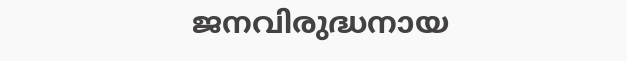ജനവിരുദ്ധനായ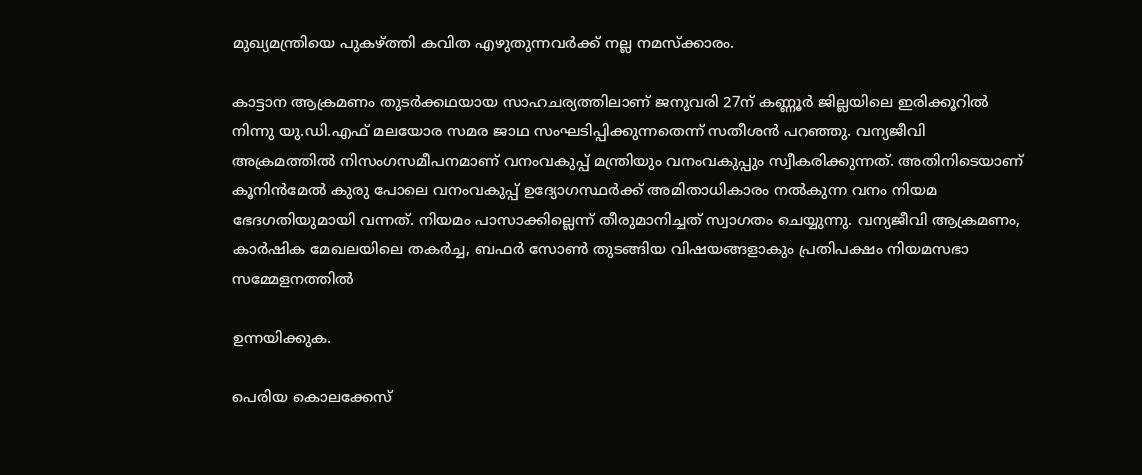മുഖ്യമന്ത്രിയെ പുകഴ്‌ത്തി കവിത എഴുതുന്നവർക്ക് നല്ല നമസ്‌ക്കാരം.

കാട്ടാന ആക്രമണം തുടർക്കഥയായ സാഹചര്യത്തിലാണ് ജനുവരി 27ന് കണ്ണൂർ ജില്ലയിലെ ഇരിക്കൂറിൽ നിന്നു യു.ഡി.എഫ് മലയോര സമര ജാഥ സംഘടിപ്പിക്കുന്നതെന്ന് സതീശൻ പറഞ്ഞു. വന്യജീവി അക്രമത്തിൽ നിസംഗസമീപനമാണ് വനംവകുപ്പ് മന്ത്രിയും വനംവകുപ്പും സ്വീകരിക്കുന്നത്. അതിനിടെയാണ് കൂനിൻമേൽ കുരു പോലെ വനംവകുപ്പ് ഉദ്യോഗസ്ഥർക്ക് അമിതാധികാരം നൽകുന്ന വനം നിയമ ഭേദഗതിയുമായി വന്നത്. നിയമം പാസാക്കില്ലെന്ന് തീരുമാനിച്ചത് സ്വാഗതം ചെയ്യുന്നു. വന്യജീവി ആക്രമണം, കാർഷിക മേഖലയിലെ തകർച്ച, ബഫർ സോൺ തുടങ്ങിയ വിഷയങ്ങളാകും പ്രതിപക്ഷം നിയമസഭാ സമ്മേളനത്തിൽ

ഉന്നയിക്കുക.

പെരിയ കൊലക്കേസ്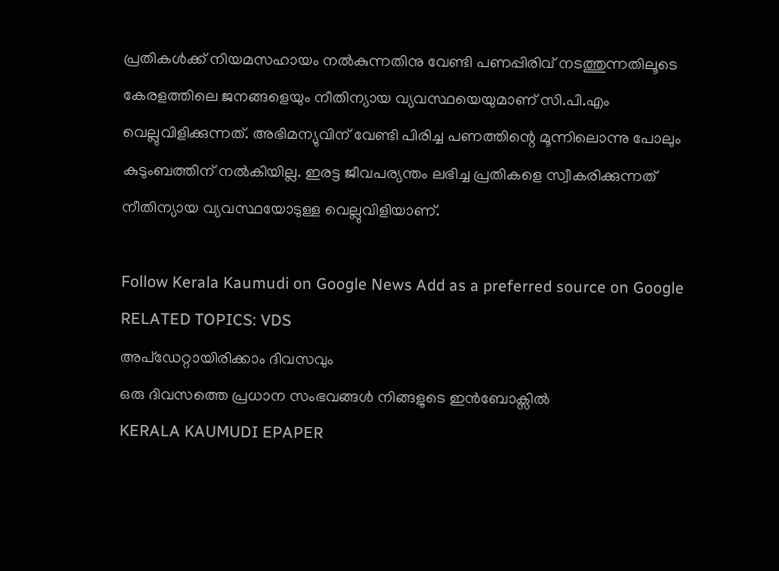പ്രതികൾക്ക് നിയമസഹായം നൽകുന്നതിനു വേണ്ടി പണപ്പിരിവ് നടത്തുന്നതിലൂടെ കേരളത്തിലെ ജനങ്ങളെയും നീതിന്യായ വ്യവസ്ഥയെയുമാണ് സി.പി.എം വെല്ലുവിളിക്കുന്നത്. അഭിമന്യുവിന് വേണ്ടി പിരിച്ച പണത്തിന്റെ മൂന്നിലൊന്നു പോലും കുടുംബത്തിന് നൽകിയില്ല. ഇരട്ട ജീവപര്യന്തം ലഭിച്ച പ്രതികളെ സ്വീകരിക്കുന്നത് നീതിന്യായ വ്യവസ്ഥയോടുള്ള വെല്ലുവിളിയാണ്.

Follow Kerala Kaumudi on Google News Add as a preferred source on Google
RELATED TOPICS: VDS
അപ്ഡേറ്റായിരിക്കാം ദിവസവും
ഒരു ദിവസത്തെ പ്രധാന സംഭവങ്ങൾ നിങ്ങളുടെ ഇൻബോക്സിൽ
KERALA KAUMUDI EPAPER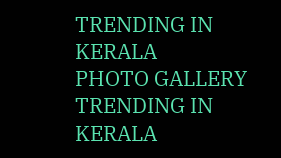TRENDING IN KERALA
PHOTO GALLERY
TRENDING IN KERALA